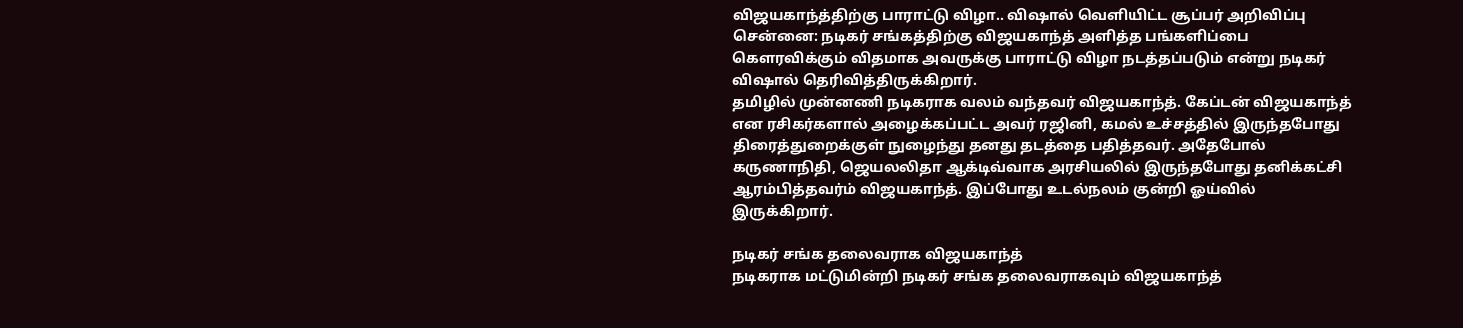விஜயகாந்த்திற்கு பாராட்டு விழா.. விஷால் வெளியிட்ட சூப்பர் அறிவிப்பு
சென்னை: நடிகர் சங்கத்திற்கு விஜயகாந்த் அளித்த பங்களிப்பை கௌரவிக்கும் விதமாக அவருக்கு பாராட்டு விழா நடத்தப்படும் என்று நடிகர் விஷால் தெரிவித்திருக்கிறார்.
தமிழில் முன்னணி நடிகராக வலம் வந்தவர் விஜயகாந்த். கேப்டன் விஜயகாந்த் என ரசிகர்களால் அழைக்கப்பட்ட அவர் ரஜினி, கமல் உச்சத்தில் இருந்தபோது திரைத்துறைக்குள் நுழைந்து தனது தடத்தை பதித்தவர். அதேபோல் கருணாநிதி, ஜெயலலிதா ஆக்டிவ்வாக அரசியலில் இருந்தபோது தனிக்கட்சி ஆரம்பித்தவர்ம் விஜயகாந்த். இப்போது உடல்நலம் குன்றி ஓய்வில் இருக்கிறார்.

நடிகர் சங்க தலைவராக விஜயகாந்த்
நடிகராக மட்டுமின்றி நடிகர் சங்க தலைவராகவும் விஜயகாந்த்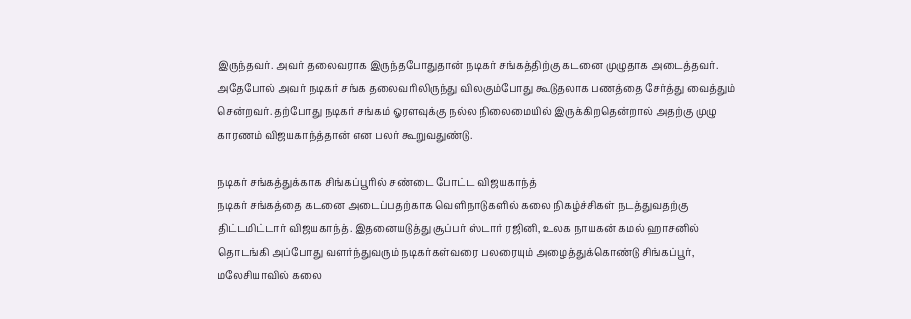இருந்தவர். அவர் தலைவராக இருந்தபோதுதான் நடிகர் சங்கத்திற்கு கடனை முழுதாக அடைத்தவர். அதேபோல் அவர் நடிகர் சங்க தலைவரிலிருந்து விலகும்போது கூடுதலாக பணத்தை சேர்த்து வைத்தும் சென்றவர். தற்போது நடிகர் சங்கம் ஓரளவுக்கு நல்ல நிலைமையில் இருக்கிறதென்றால் அதற்கு முழு காரணம் விஜயகாந்த்தான் என பலர் கூறுவதுண்டு.

நடிகர் சங்கத்துக்காக சிங்கப்பூரில் சண்டை போட்ட விஜயகாந்த்
நடிகர் சங்கத்தை கடனை அடைப்பதற்காக வெளிநாடுகளில் கலை நிகழ்ச்சிகள் நடத்துவதற்கு திட்டமிட்டார் விஜயகாந்த். இதனையடுத்து சூப்பர் ஸ்டார் ரஜினி, உலக நாயகன் கமல் ஹாசனில் தொடங்கி அப்போது வளர்ந்துவரும் நடிகர்கள்வரை பலரையும் அழைத்துக்கொண்டு சிங்கப்பூர், மலேசியாவில் கலை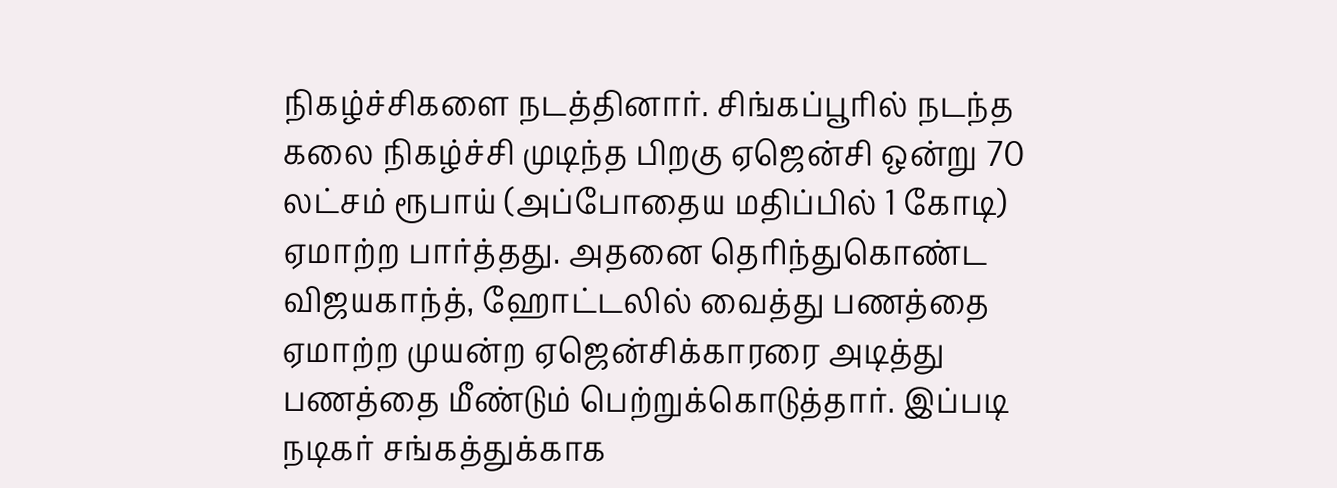நிகழ்ச்சிகளை நடத்தினார். சிங்கப்பூரில் நடந்த கலை நிகழ்ச்சி முடிந்த பிறகு ஏஜென்சி ஒன்று 70 லட்சம் ரூபாய் (அப்போதைய மதிப்பில் 1 கோடி) ஏமாற்ற பார்த்தது. அதனை தெரிந்துகொண்ட விஜயகாந்த், ஹோட்டலில் வைத்து பணத்தை ஏமாற்ற முயன்ற ஏஜென்சிக்காரரை அடித்து பணத்தை மீண்டும் பெற்றுக்கொடுத்தார். இப்படி நடிகர் சங்கத்துக்காக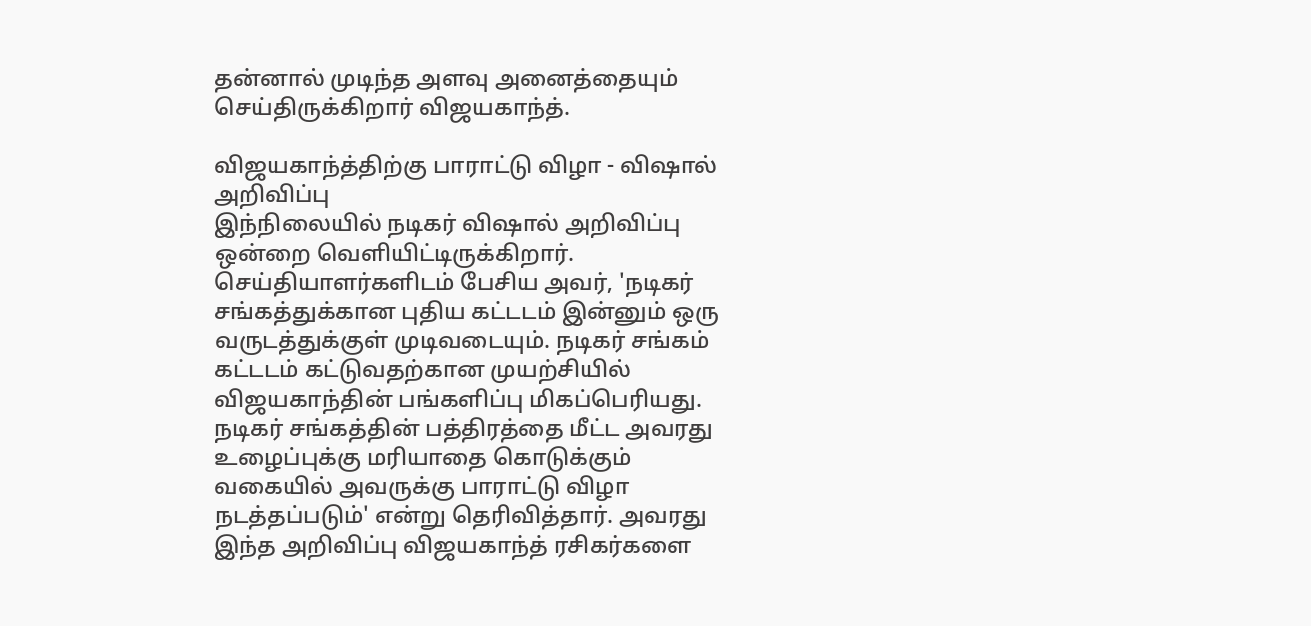தன்னால் முடிந்த அளவு அனைத்தையும் செய்திருக்கிறார் விஜயகாந்த்.

விஜயகாந்த்திற்கு பாராட்டு விழா - விஷால் அறிவிப்பு
இந்நிலையில் நடிகர் விஷால் அறிவிப்பு ஒன்றை வெளியிட்டிருக்கிறார். செய்தியாளர்களிடம் பேசிய அவர், 'நடிகர் சங்கத்துக்கான புதிய கட்டடம் இன்னும் ஒரு வருடத்துக்குள் முடிவடையும். நடிகர் சங்கம் கட்டடம் கட்டுவதற்கான முயற்சியில் விஜயகாந்தின் பங்களிப்பு மிகப்பெரியது. நடிகர் சங்கத்தின் பத்திரத்தை மீட்ட அவரது உழைப்புக்கு மரியாதை கொடுக்கும் வகையில் அவருக்கு பாராட்டு விழா நடத்தப்படும்' என்று தெரிவித்தார். அவரது இந்த அறிவிப்பு விஜயகாந்த் ரசிகர்களை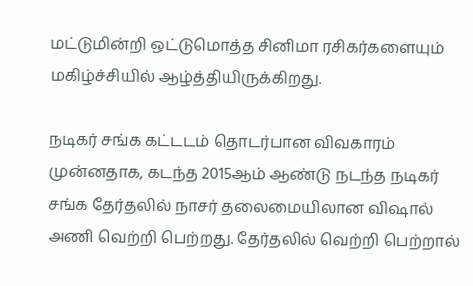மட்டுமின்றி ஒட்டுமொத்த சினிமா ரசிகர்களையும் மகிழ்ச்சியில் ஆழ்த்தியிருக்கிறது.

நடிகர் சங்க கட்டடம் தொடர்பான விவகாரம்
முன்னதாக, கடந்த 2015ஆம் ஆண்டு நடந்த நடிகர் சங்க தேர்தலில் நாசர் தலைமையிலான விஷால் அணி வெற்றி பெற்றது. தேர்தலில் வெற்றி பெற்றால்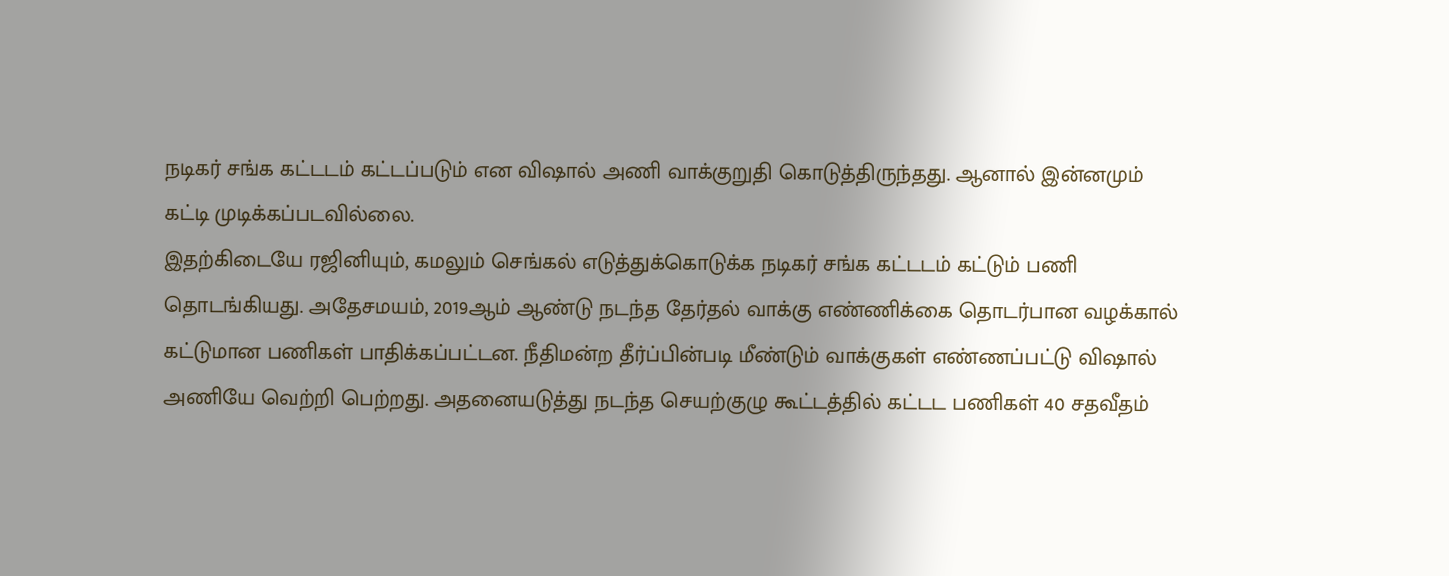நடிகர் சங்க கட்டடம் கட்டப்படும் என விஷால் அணி வாக்குறுதி கொடுத்திருந்தது. ஆனால் இன்னமும் கட்டி முடிக்கப்படவில்லை.
இதற்கிடையே ரஜினியும், கமலும் செங்கல் எடுத்துக்கொடுக்க நடிகர் சங்க கட்டடம் கட்டும் பணி தொடங்கியது. அதேசமயம், 2019ஆம் ஆண்டு நடந்த தேர்தல் வாக்கு எண்ணிக்கை தொடர்பான வழக்கால் கட்டுமான பணிகள் பாதிக்கப்பட்டன. நீதிமன்ற தீர்ப்பின்படி மீண்டும் வாக்குகள் எண்ணப்பட்டு விஷால் அணியே வெற்றி பெற்றது. அதனையடுத்து நடந்த செயற்குழு கூட்டத்தில் கட்டட பணிகள் 40 சதவீதம்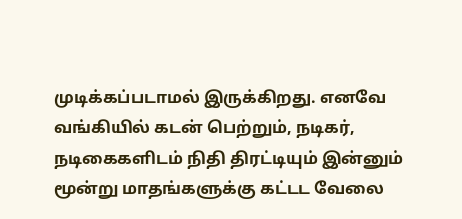முடிக்கப்படாமல் இருக்கிறது. எனவே வங்கியில் கடன் பெற்றும், நடிகர், நடிகைகளிடம் நிதி திரட்டியும் இன்னும் மூன்று மாதங்களுக்கு கட்டட வேலை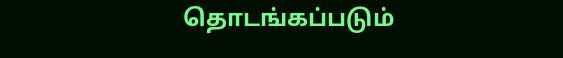தொடங்கப்படும்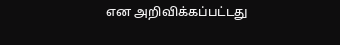என அறிவிக்கப்பட்டது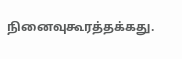நினைவுகூரத்தக்கது.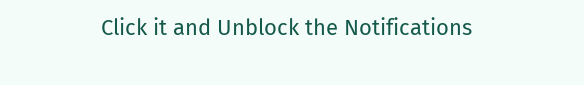Click it and Unblock the Notifications